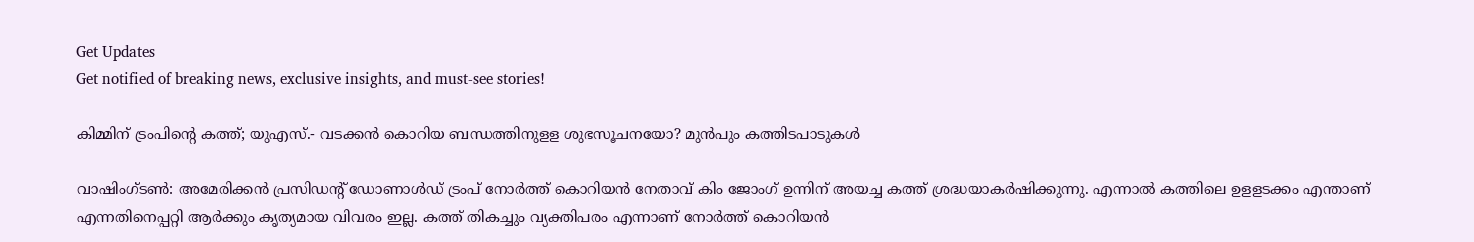Get Updates
Get notified of breaking news, exclusive insights, and must-see stories!

കിമ്മിന് ട്രംപിന്റെ കത്ത്; യുഎസ്.- വടക്കന്‍ കൊറിയ ബന്ധത്തിനുളള ശുഭസൂചനയോ? മുൻപും കത്തിടപാടുകൾ

വാഷിംഗ്ടണ്‍: അമേരിക്കന്‍ പ്രസിഡന്റ് ഡോണാള്‍ഡ് ട്രംപ് നോര്‍ത്ത് കൊറിയന്‍ നേതാവ് കിം ജോംഗ് ഉന്നിന് അയച്ച കത്ത് ശ്രദ്ധയാകർഷിക്കുന്നു. എന്നാല്‍ കത്തിലെ ഉളളടക്കം എന്താണ് എന്നതിനെപ്പറ്റി ആര്‍ക്കും കൃത്യമായ വിവരം ഇല്ല. കത്ത് തികച്ചും വ്യക്തിപരം എന്നാണ് നോര്‍ത്ത് കൊറിയന്‍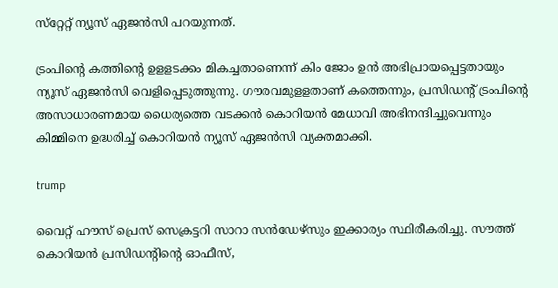സ്‌റ്റേറ്റ് ന്യൂസ് ഏജന്‍സി പറയുന്നത്.

ട്രംപിന്റെ കത്തിന്റെ ഉളളടക്കം മികച്ചതാണെന്ന് കിം ജോം ഉന്‍ അഭിപ്രായപ്പെട്ടതായും ന്യൂസ് ഏജന്‍സി വെളിപ്പെടുത്തുന്നു. ഗൗരവമുളളതാണ് കത്തെന്നും, പ്രസിഡന്റ് ട്രംപിന്റെ അസാധാരണമായ ധൈര്യത്തെ വടക്കന്‍ കൊറിയന്‍ മേധാവി അഭിനന്ദിച്ചുവെന്നും കിമ്മിനെ ഉദ്ധരിച്ച് കൊറിയന്‍ ന്യൂസ് ഏജന്‍സി വ്യക്തമാക്കി.

trump

വൈറ്റ് ഹൗസ് പ്രെസ് സെക്രട്ടറി സാറാ സന്‍ഡേഴ്‌സും ഇക്കാര്യം സ്ഥിരീകരിച്ചു. സൗത്ത് കൊറിയന്‍ പ്രസിഡന്റിന്റെ ഓഫീസ്,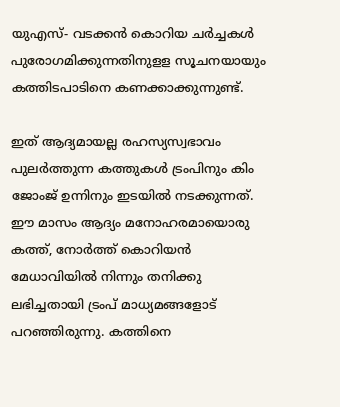യുഎസ്- വടക്കന്‍ കൊറിയ ചര്‍ച്ചകള്‍ പുരോഗമിക്കുന്നതിനുളള സൂചനയായും കത്തിടപാടിനെ കണക്കാക്കുന്നുണ്ട്.

ഇത് ആദ്യമായല്ല രഹസ്യസ്വഭാവം പുലര്‍ത്തുന്ന കത്തുകള്‍ ട്രംപിനും കിം ജോംജ് ഉന്നിനും ഇടയില്‍ നടക്കുന്നത്. ഈ മാസം ആദ്യം മനോഹരമായൊരു കത്ത്, നോര്‍ത്ത് കൊറിയന്‍ മേധാവിയില്‍ നിന്നും തനിക്കു ലഭിച്ചതായി ട്രംപ് മാധ്യമങ്ങളോട് പറഞ്ഞിരുന്നു. കത്തിനെ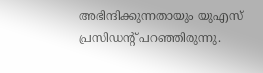അഭിന്ദിക്കുന്നതായും യുഎസ് പ്രസിഡന്റ് പറഞ്ഞിരുന്നു.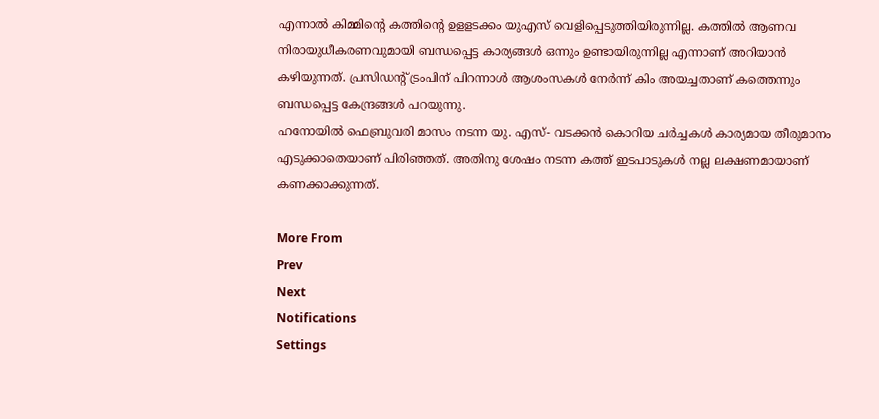എന്നാല്‍ കിമ്മിന്റെ കത്തിന്റെ ഉളളടക്കം യുഎസ് വെളിപ്പെടുത്തിയിരുന്നില്ല. കത്തില്‍ ആണവ നിരായുധീകരണവുമായി ബന്ധപ്പെട്ട കാര്യങ്ങള്‍ ഒന്നും ഉണ്ടായിരുന്നില്ല എന്നാണ് അറിയാന്‍ കഴിയുന്നത്. പ്രസിഡന്റ് ട്രംപിന് പിറന്നാള്‍ ആശംസകള്‍ നേര്‍ന്ന് കിം അയച്ചതാണ് കത്തെന്നും ബന്ധപ്പെട്ട കേന്ദ്രങ്ങള്‍ പറയുന്നു.
ഹനോയില്‍ ഫെബ്രുവരി മാസം നടന്ന യു. എസ്- വടക്കന്‍ കൊറിയ ചര്‍ച്ചകള്‍ കാര്യമായ തീരുമാനം എടുക്കാതെയാണ് പിരിഞ്ഞത്. അതിനു ശേഷം നടന്ന കത്ത് ഇടപാടുകള്‍ നല്ല ലക്ഷണമായാണ് കണക്കാക്കുന്നത്.

More From
Prev
Next
Notifications
Settings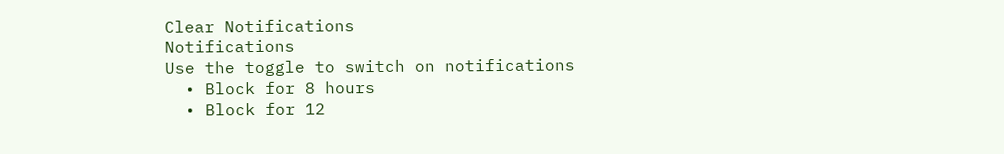Clear Notifications
Notifications
Use the toggle to switch on notifications
  • Block for 8 hours
  • Block for 12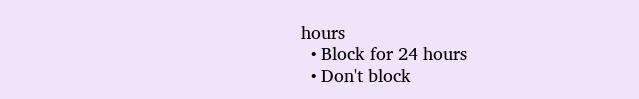hours
  • Block for 24 hours
  • Don't block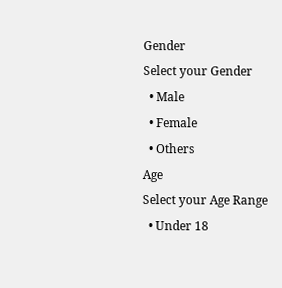Gender
Select your Gender
  • Male
  • Female
  • Others
Age
Select your Age Range
  • Under 18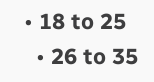• 18 to 25
  • 26 to 35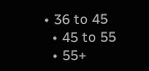• 36 to 45
  • 45 to 55
  • 55+